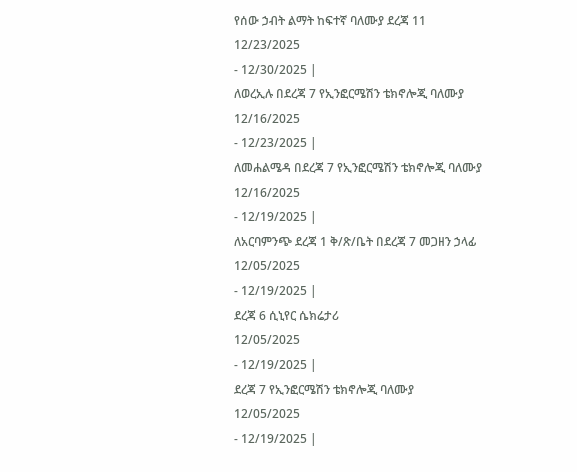የሰው ኃብት ልማት ከፍተኛ ባለሙያ ደረጃ 11
12/23/2025
- 12/30/2025 |
ለወረኢሉ በደረጃ 7 የኢንፎርሜሽን ቴክኖሎጂ ባለሙያ
12/16/2025
- 12/23/2025 |
ለመሐልሜዳ በደረጃ 7 የኢንፎርሜሽን ቴክኖሎጂ ባለሙያ
12/16/2025
- 12/19/2025 |
ለአርባምንጭ ደረጃ 1 ቅ/ጽ/ቤት በደረጃ 7 መጋዘን ኃላፊ
12/05/2025
- 12/19/2025 |
ደረጃ 6 ሲኒየር ሴክሬታሪ
12/05/2025
- 12/19/2025 |
ደረጃ 7 የኢንፎርሜሽን ቴክኖሎጂ ባለሙያ
12/05/2025
- 12/19/2025 |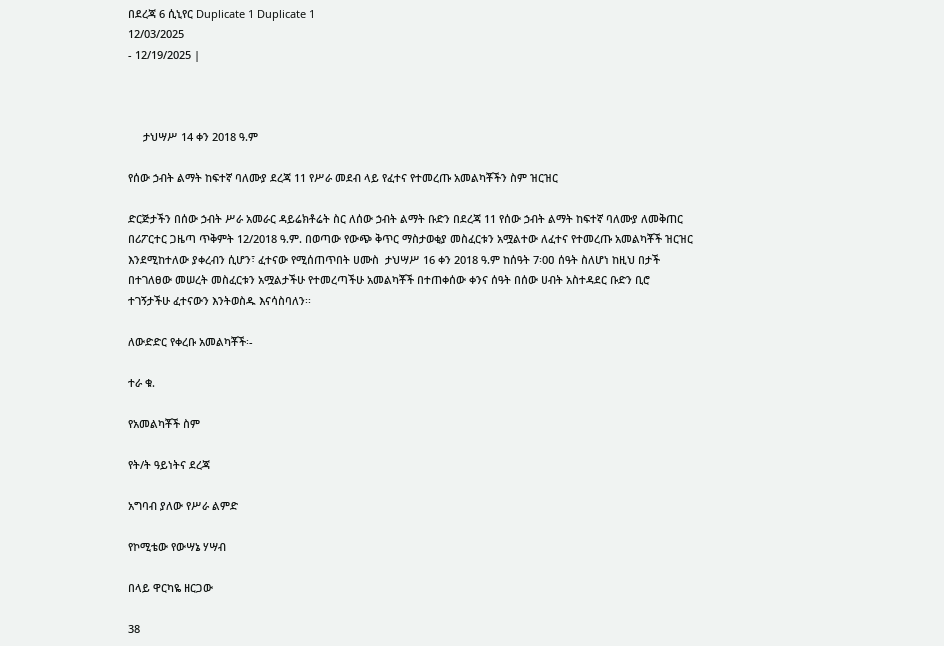በደረጃ 6 ሲኒየር Duplicate 1 Duplicate 1
12/03/2025
- 12/19/2025 |



     ታህሣሥ 14 ቀን 2018 ዓ.ም

የሰው ኃብት ልማት ከፍተኛ ባለሙያ ደረጃ 11 የሥራ መደብ ላይ የፈተና የተመረጡ አመልካቾችን ስም ዝርዝር

ድርጅታችን በሰው ኃብት ሥራ አመራር ዳይሬክቶሬት ስር ለሰው ኃብት ልማት ቡድን በደረጃ 11 የሰው ኃብት ልማት ከፍተኛ ባለሙያ ለመቅጠር በሪፖርተር ጋዜጣ ጥቅምት 12/2018 ዓ.ም. በወጣው የውጭ ቅጥር ማስታወቂያ መስፈርቱን አሟልተው ለፈተና የተመረጡ አመልካቾች ዝርዝር እንደሚከተለው ያቀረብን ሲሆን፣ ፈተናው የሚሰጠጥበት ሀሙስ  ታህሣሥ 16 ቀን 2018 ዓ.ም ከሰዓት 7፡0ዐ ሰዓት ስለሆነ ከዚህ በታች በተገለፀው መሠረት መስፈርቱን አሟልታችሁ የተመረጣችሁ አመልካቾች በተጠቀሰው ቀንና ሰዓት በሰው ሀብት አስተዳደር ቡድን ቢሮ ተገኝታችሁ ፈተናውን እንትወስዱ እናሳስባለን፡፡

ለውድድር የቀረቡ አመልካቾች፡-

ተራ ቁ.

የአመልካቾች ስም

የት/ት ዓይነትና ደረጃ

አግባብ ያለው የሥራ ልምድ

የኮሚቴው የውሣኔ ሃሣብ

በላይ ዋርካዬ ዘርጋው

38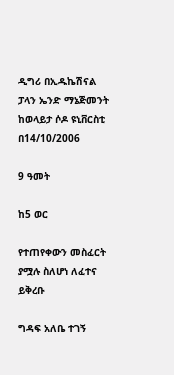ዲግሪ በኢዱኬሽናል ፓላን ኤንድ ማኔጅመንት ከወላይታ ሶዶ ዩኒቨርስቲ በ14/10/2006

9 ዓመት

ከ5 ወር

የተጠየቀውን መስፈርት ያሟሉ ስለሆነ ለፈተና ይቅረቡ

ግዳፍ አለቤ ተገኝ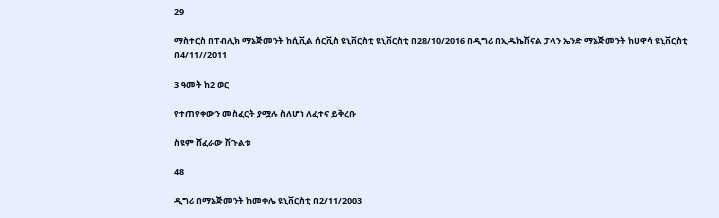29

ማስተርስ በፐብሊክ ማኔጅመንት ከሲቪል ሰርቪስ ዩኒቨርስቲ ዩኒቨርስቲ በ28/10/2016 በዲግሪ በኢዱኬሽናል ፓላን ኤንድ ማኔጅመንት ከሀዋሳ ዩኒቨርስቲ  በ4/11//2011

3 ዓመት ከ2 ወር

የተጠየቀውን መስፈርት ያሟሉ ስለሆነ ለፈተና ይቅረቡ

ስዩም ሸፈራው ሽጉልቱ

48

ዲግሪ በማኔጅመንት ከመቀሌ ዩኒቨርስቲ በ2/11/2003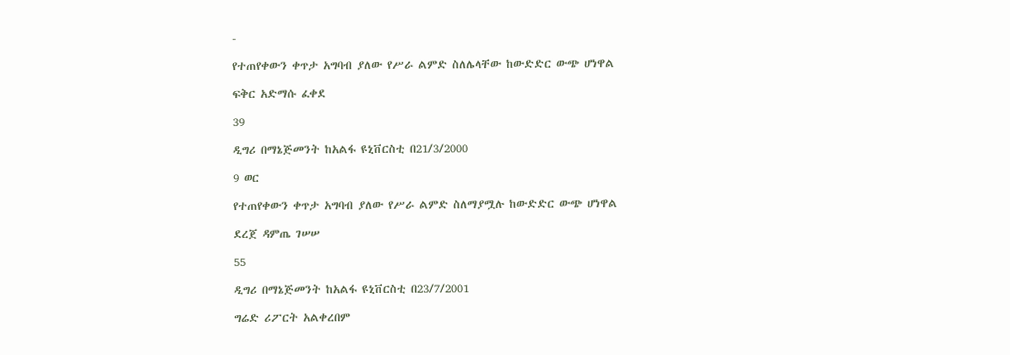-

የተጠየቀውን ቀጥታ አግባብ ያለው የሥራ ልምድ ስለሌላቸው ከውድድር ውጭ ሆነዋል

ፍቅር አድማሱ ፈቀደ

39

ዲግሪ በማኔጅመንት ከአልፋ ዩኒቨርስቲ በ21/3/2000

9 ወር

የተጠየቀውን ቀጥታ አግባብ ያለው የሥራ ልምድ ስለማያሟሉ ከውድድር ውጭ ሆነዋል

ደረጀ ዳምጤ ገሠሠ

55

ዲግሪ በማኔጅመንት ከአልፋ ዩኒቨርስቲ በ23/7/2001

ግሬድ ሪፖርት አልቀረበም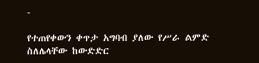-

የተጠየቀውን ቀጥታ አግባብ ያለው የሥራ ልምድ ስለሌላቸው ከውድድር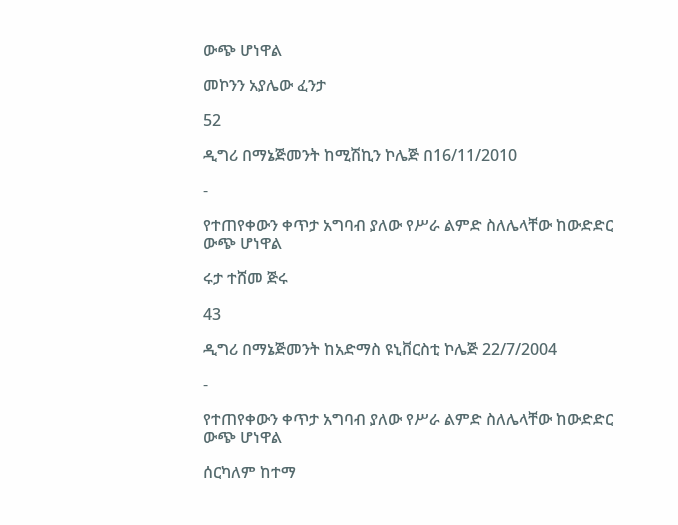ውጭ ሆነዋል

መኮንን አያሌው ፈንታ

52

ዲግሪ በማኔጅመንት ከሚሽኪን ኮሌጅ በ16/11/2010

-

የተጠየቀውን ቀጥታ አግባብ ያለው የሥራ ልምድ ስለሌላቸው ከውድድር ውጭ ሆነዋል

ሩታ ተሸመ ጅሩ

43

ዲግሪ በማኔጅመንት ከአድማስ ዩኒቨርስቲ ኮሌጅ 22/7/2004

-

የተጠየቀውን ቀጥታ አግባብ ያለው የሥራ ልምድ ስለሌላቸው ከውድድር ውጭ ሆነዋል

ሰርካለም ከተማ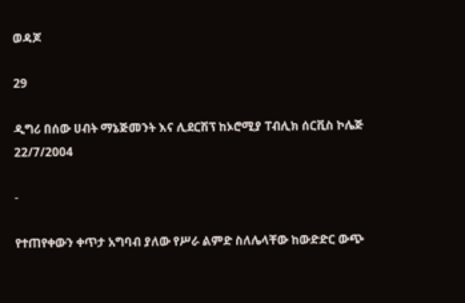ወዳጆ

29

ዲግሪ በሰው ሀብት ማኔጅመንት እና ሊደርሽፕ ከኦሮሚያ ፐብሊክ ሰርቪስ ኮሌጅ 22/7/2004

-

የተጠየቀውን ቀጥታ አግባብ ያለው የሥራ ልምድ ስለሌላቸው ከውድድር ውጭ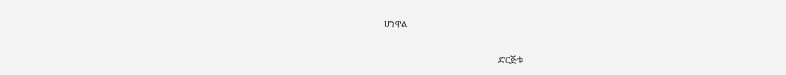ሆነዋል

                                                         ድርጅቱ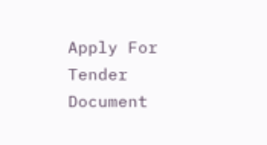Apply For Tender Document